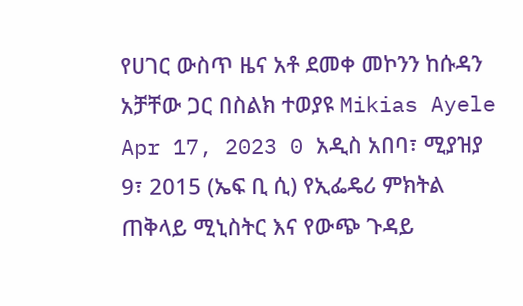የሀገር ውስጥ ዜና አቶ ደመቀ መኮንን ከሱዳን አቻቸው ጋር በስልክ ተወያዩ Mikias Ayele Apr 17, 2023 0 አዲስ አበባ፣ ሚያዝያ 9፣ 2015 (ኤፍ ቢ ሲ) የኢፌዴሪ ምክትል ጠቅላይ ሚኒስትር እና የውጭ ጉዳይ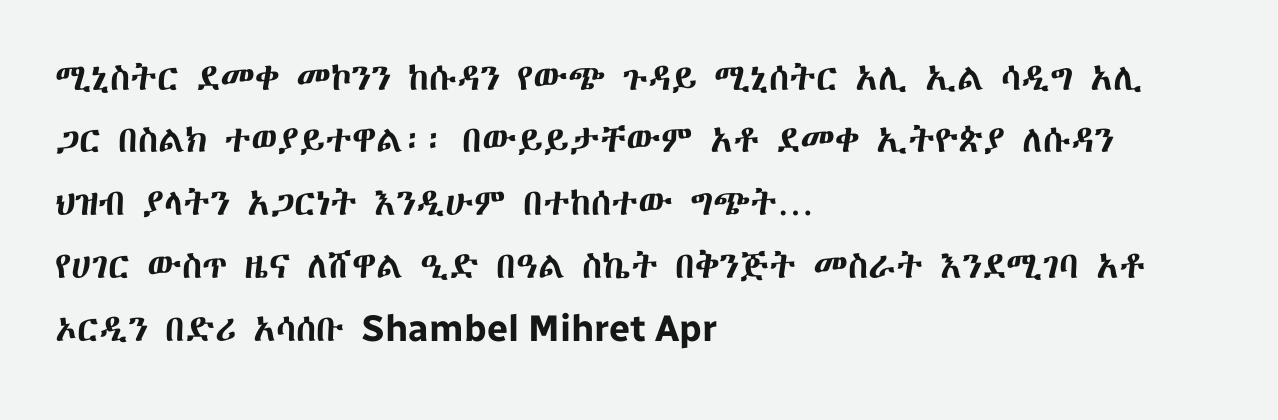ሚኒስትር ደመቀ መኮንን ከሱዳን የውጭ ጉዳይ ሚኒሰትር አሊ ኢል ሳዲግ አሊ ጋር በስልክ ተወያይተዋል፡፡ በውይይታቸውም አቶ ደመቀ ኢትዮጵያ ለሱዳን ህዝብ ያላትን አጋርነት እንዲሁም በተከሰተው ግጭት…
የሀገር ውስጥ ዜና ለሸዋል ዒድ በዓል ስኬት በቅንጅት መስራት እንደሚገባ አቶ ኦርዲን በድሪ አሳሰቡ Shambel Mihret Apr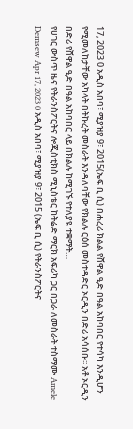17, 2023 0 አዲስ አበባ፣ ሚያዝያ 9፣ 2015(ኤፍ ቢ ሲ) በሐረሪ ክልል የሸዋል ዒድ በዓል አከባበር የተሳካ እንዲሆን የሚመለከታቸው አካላት በትኩረት መስራት እንዳለባቸው የክልሉ ርዕሰ መስተዳድር ኦርዲን በድሪ አሳሰቡ፡፡ አቶ ኦርዲን በድሪ የሸዋል ዒድ በዓል አከባበር ላይ በክልሉ ከሚገኙ የተለያዩ ተቋማት…
የሀገር ውስጥ ዜና የትራንስፖርትና ሎጂስቲክስ ሚኒስቴር ከትሬድ ማርክ አፍሪካ ጋር በጋራ ለመስራት ተስማሙ Amele Demsew Apr 17, 2023 0 አዲስ አበባ፣ ሚያዝያ 9፣ 2015 (ኤፍ ቢ ሲ) የትራንስፖርትና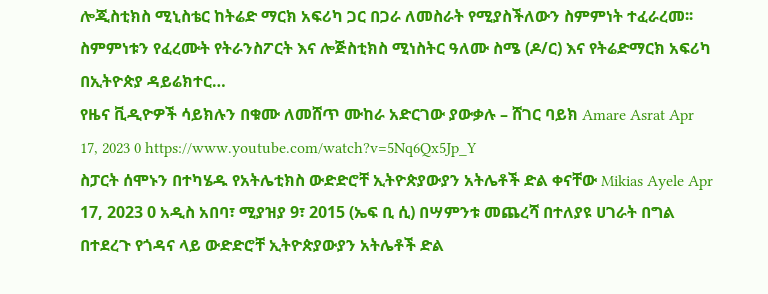ሎጂስቲክስ ሚኒስቴር ከትሬድ ማርክ አፍሪካ ጋር በጋራ ለመስራት የሚያስችለውን ስምምነት ተፈራረመ፡፡ ስምምነቱን የፈረሙት የትራንስፖርት እና ሎጅስቲክስ ሚነስትር ዓለሙ ስሜ (ዶ/ር) እና የትሬድማርክ አፍሪካ በኢትዮጵያ ዳይሬክተር…
የዜና ቪዲዮዎች ሳይክሉን በቁሙ ለመሸጥ ሙከራ አድርገው ያውቃሉ – ሸገር ባይክ Amare Asrat Apr 17, 2023 0 https://www.youtube.com/watch?v=5Nq6Qx5Jp_Y
ስፓርት ሰሞኑን በተካሄዱ የአትሌቲክስ ውድድሮቸ ኢትዮጵያውያን አትሌቶች ድል ቀናቸው Mikias Ayele Apr 17, 2023 0 አዲስ አበባ፣ ሚያዝያ 9፣ 2015 (ኤፍ ቢ ሲ) በሣምንቱ መጨረሻ በተለያዩ ሀገራት በግል በተደረጉ የጎዳና ላይ ውድድሮቸ ኢትዮጵያውያን አትሌቶች ድል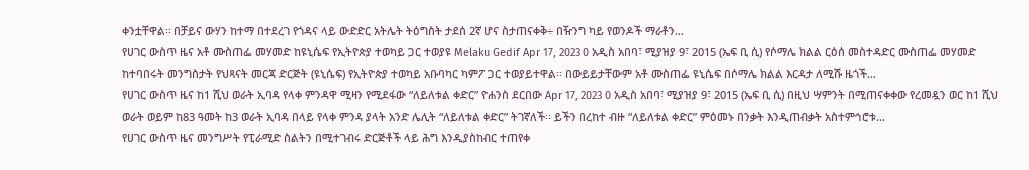ቀንቷቸዋል፡፡ በቻይና ውሃን ከተማ በተደረገ የጎዳና ላይ ውድድር አትሌት ትዕግስት ታደሰ 2ኛ ሆና ስታጠናቀቅ÷ በዥንግ ካይ የወንዶች ማራቶን…
የሀገር ውስጥ ዜና አቶ ሙስጠፌ መሃመድ ከዩኒሴፍ የኢትዮጵያ ተወካይ ጋር ተወያዩ Melaku Gedif Apr 17, 2023 0 አዲስ አበባ፣ ሚያዝያ 9፣ 2015 (ኤፍ ቢ ሲ) የሶማሌ ክልል ርዕሰ መስተዳድር ሙስጠፌ መሃመድ ከተባበሩት መንግስታት የህጻናት መርጃ ድርጅት (ዩኒሴፍ) የኢትዮጵያ ተወካይ አቡባካር ካምፖ ጋር ተወያይተዋል፡፡ በውይይታቸውም አቶ ሙስጠፌ ዩኒሴፍ በሶማሌ ክልል እርዳታ ለሚሹ ዜጎች…
የሀገር ውስጥ ዜና ከ1 ሺህ ወራት ኢባዳ የላቀ ምንዳዋ ሚዛን የሚደፋው “ለይለቱል ቀድር” ዮሐንስ ደርበው Apr 17, 2023 0 አዲስ አበባ፣ ሚያዝያ 9፣ 2015 (ኤፍ ቢ ሲ) በዚህ ሣምንት በሚጠናቀቀው የረመዷን ወር ከ1 ሺህ ወራት ወይም ከ83 ዓመት ከ3 ወራት ኢባዳ በላይ የላቀ ምንዳ ያላት አንድ ሌሊት “ለይለቱል ቀድር” ትገኛለች፡፡ ይችን በረከተ ብዙ “ለይለቱል ቀድር” ምዕመኑ በንቃት እንዲጠብቃት አስተምኅሮቱ…
የሀገር ውስጥ ዜና መንግሥት የፒራሚድ ስልትን በሚተገብሩ ድርጅቶች ላይ ሕግ እንዲያስከብር ተጠየቀ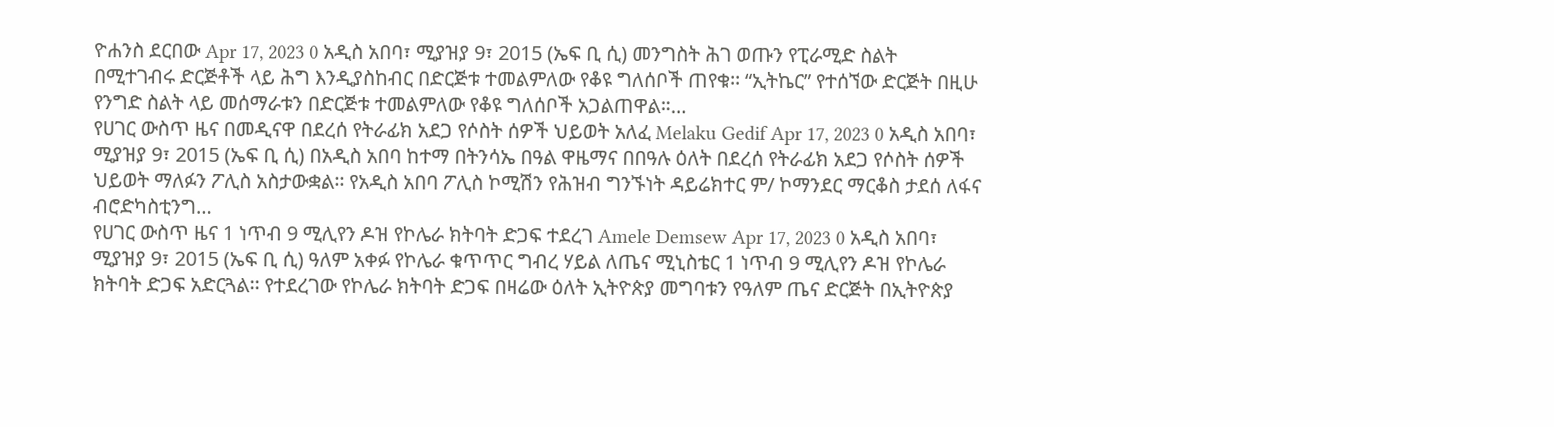ዮሐንስ ደርበው Apr 17, 2023 0 አዲስ አበባ፣ ሚያዝያ 9፣ 2015 (ኤፍ ቢ ሲ) መንግስት ሕገ ወጡን የፒራሚድ ስልት በሚተገብሩ ድርጅቶች ላይ ሕግ እንዲያስከብር በድርጅቱ ተመልምለው የቆዩ ግለሰቦች ጠየቁ፡፡ “ኢትኬር” የተሰኘው ድርጅት በዚሁ የንግድ ስልት ላይ መሰማራቱን በድርጅቱ ተመልምለው የቆዩ ግለሰቦች አጋልጠዋል።…
የሀገር ውስጥ ዜና በመዲናዋ በደረሰ የትራፊክ አደጋ የሶስት ሰዎች ህይወት አለፈ Melaku Gedif Apr 17, 2023 0 አዲስ አበባ፣ ሚያዝያ 9፣ 2015 (ኤፍ ቢ ሲ) በአዲስ አበባ ከተማ በትንሳኤ በዓል ዋዜማና በበዓሉ ዕለት በደረሰ የትራፊክ አደጋ የሶስት ሰዎች ህይወት ማለፉን ፖሊስ አስታውቋል፡፡ የአዲስ አበባ ፖሊስ ኮሚሽን የሕዝብ ግንኙነት ዳይሬክተር ም/ ኮማንደር ማርቆስ ታደሰ ለፋና ብሮድካስቲንግ…
የሀገር ውስጥ ዜና 1 ነጥብ 9 ሚሊየን ዶዝ የኮሌራ ክትባት ድጋፍ ተደረገ Amele Demsew Apr 17, 2023 0 አዲስ አበባ፣ ሚያዝያ 9፣ 2015 (ኤፍ ቢ ሲ) ዓለም አቀፉ የኮሌራ ቁጥጥር ግብረ ሃይል ለጤና ሚኒስቴር 1 ነጥብ 9 ሚሊየን ዶዝ የኮሌራ ክትባት ድጋፍ አድርጓል፡፡ የተደረገው የኮሌራ ክትባት ድጋፍ በዛሬው ዕለት ኢትዮጵያ መግባቱን የዓለም ጤና ድርጅት በኢትዮጵያ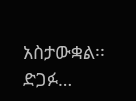አስታውቋል፡፡ ድጋፉ…